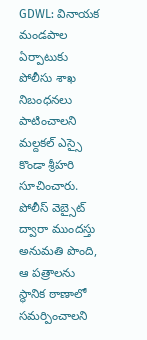GDWL: వినాయక మండపాల ఏర్పాటుకు పోలీసు శాఖ నిబంధనలు పాటించాలని మల్దకల్ ఎస్సై కొండా శ్రీహరి సూచించారు. పోలీస్ వెబ్సైట్ ద్వారా ముందస్తు అనుమతి పొంది, ఆ పత్రాలను స్థానిక ఠాణాలో సమర్పించాలని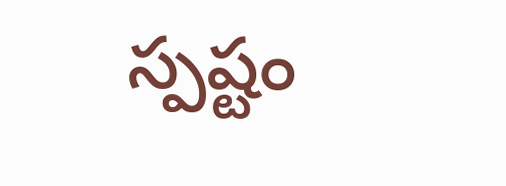స్పష్టం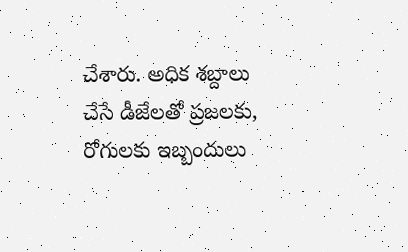చేశారు. అధిక శబ్దాలు చేసే డీజేలతో ప్రజలకు, రోగులకు ఇబ్బందులు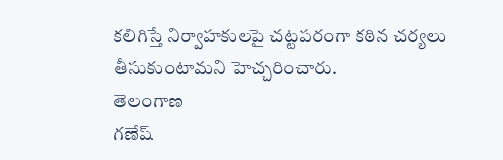కలిగిస్తే నిర్వాహకులపై చట్టపరంగా కఠిన చర్యలు తీసుకుంటామని హెచ్చరించారు.
తెలంగాణ
గణేష్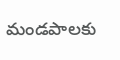మండపాలకు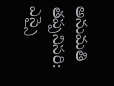అనుమతి తప్పనిసరి: ఎస్సై